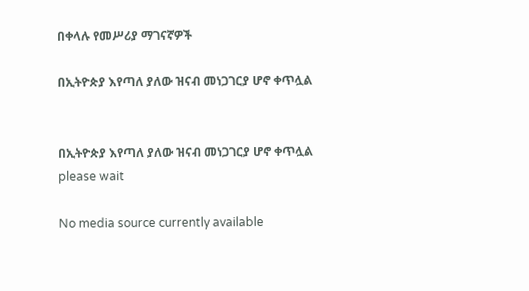በቀላሉ የመሥሪያ ማገናኛዎች

በኢትዮጵያ እየጣለ ያለው ዝናብ መነጋገርያ ሆኖ ቀጥሏል


በኢትዮጵያ እየጣለ ያለው ዝናብ መነጋገርያ ሆኖ ቀጥሏል
please wait

No media source currently available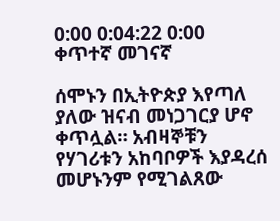0:00 0:04:22 0:00
ቀጥተኛ መገናኛ

ሰሞኑን በኢትዮጵያ እየጣለ ያለው ዝናብ መነጋገርያ ሆኖ ቀጥሏል። አብዛኞቹን የሃገሪቱን አከባቦዎች እያዳረሰ መሆኑንም የሚገልጸው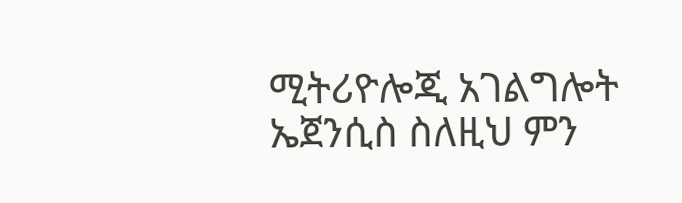ሚትሪዮሎጂ አገልግሎት ኤጀንሲስ ስለዚህ ምን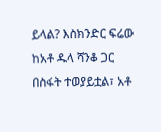ይላል? እስክንድር ፍሬው ከአቶ ዱላ ሻንቆ ጋር በስፋት ተወያይቷል፣ አቶ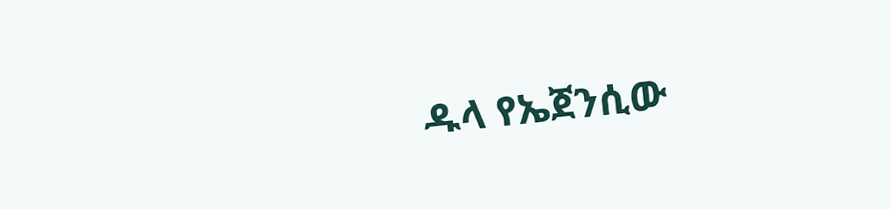ዱላ የኤጀንሲው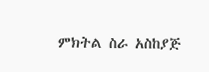ምክትል ስራ አስከያጅ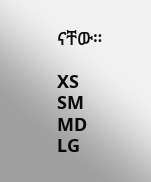ናቸው።

XS
SM
MD
LG